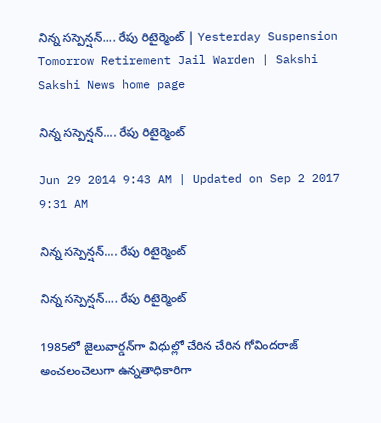నిన్న సస్పెన్షన్.... రేపు రిటైర్మెంట్ | Yesterday Suspension Tomorrow Retirement Jail Warden | Sakshi
Sakshi News home page

నిన్న సస్పెన్షన్.... రేపు రిటైర్మెంట్

Jun 29 2014 9:43 AM | Updated on Sep 2 2017 9:31 AM

నిన్న సస్పెన్షన్.... రేపు రిటైర్మెంట్

నిన్న సస్పెన్షన్.... రేపు రిటైర్మెంట్

1985లో జైలువార్డన్‌గా విధుల్లో చేరిన చేరిన గోవిందరాజ్ అంచలంచెలుగా ఉన్నతాధికారిగా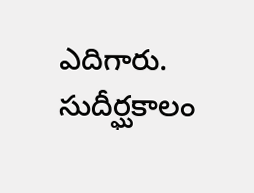ఎదిగారు. సుదీర్ఘకాలం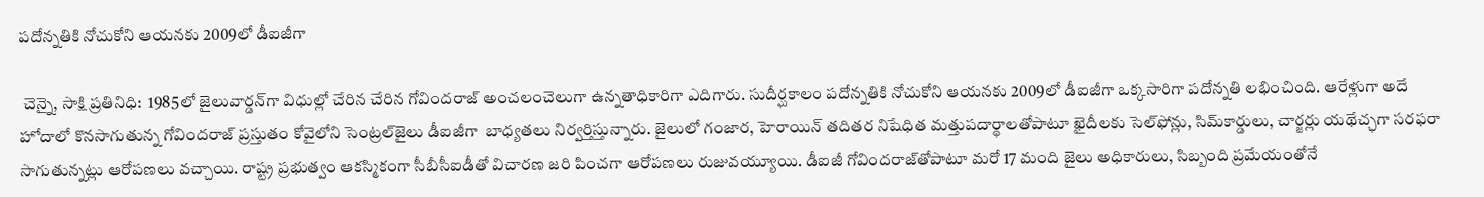పదోన్నతికి నోచుకోని ఆయనకు 2009లో డీఐజీగా

 చెన్నై, సాక్షి ప్రతినిధి:  1985లో జైలువార్డన్‌గా విధుల్లో చేరిన చేరిన గోవిందరాజ్ అంచలంచెలుగా ఉన్నతాధికారిగా ఎదిగారు. సుదీర్ఘకాలం పదోన్నతికి నోచుకోని ఆయనకు 2009లో డీఐజీగా ఒక్కసారిగా పదోన్నతి లభించింది. ఆరేళ్లుగా అదే హోదాలో కొనసాగుతున్న గోవిందరాజ్ ప్రస్తుతం కోవైలోని సెంట్రల్‌జైలు డీఐజీగా  బాధ్యతలు నిర్వర్తిస్తున్నారు. జైలులో గంజార, హెరాయిన్ తదితర నిషేధిత మత్తుపదార్థాలతోపాటూ ఖైదీలకు సెల్‌ఫోన్లు, సిమ్‌కార్డులు, చార్జర్లు యథేచ్ఛగా సరఫరా సాగుతున్నట్లు ఆరోపణలు వచ్చాయి. రాష్ట్ర ప్రభుత్వం ఆకస్మికంగా సీబీసీఐడీతో విచారణ జరి పించగా ఆరోపణలు రుజువయ్యూయి. డీఐజీ గోవిందరాజ్‌తోపాటూ మరో 17 మంది జైలు అధికారులు, సిబ్బంది ప్రమేయంతోనే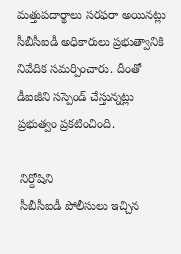మత్తుపదార్థాలు సరఫరా అయినట్లు సీబీసీఐడీ అధికారులు ప్రభుత్వానికి నివేదిక సమర్పించారు. దీంతో డీఐజీని సస్పెండ్ చేస్తున్నట్లు ప్రభుత్వం ప్రకటించింది.

 నిర్దోషిని
 సీబీసీఐడీ పోలీసులు ఇచ్చిన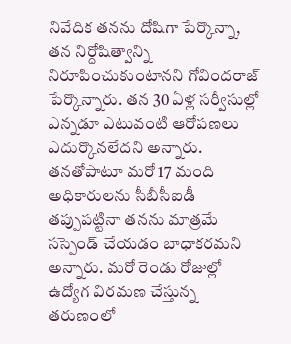నివేదిక తనను దోషిగా పేర్కొన్నా, తన నిర్దోషిత్వాన్ని నిరూపించుకుంటానని గోవిందరాజ్ పేర్కొన్నారు. తన 30 ఏళ్ల సర్వీసుల్లో ఎన్నడూ ఎటువంటి ఆరోపణలు ఎదుర్కొనలేదని అన్నారు. తనతోపాటూ మరో 17 మంది అధికారులను సీబీసీఐడీ తప్పుపట్టినా తనను మాత్రమే సస్పెండ్ చేయడం బాధాకరమని అన్నారు. మరో రెండు రోజుల్లో ఉద్యోగ విరమణ చేస్తున్న తరుణంలో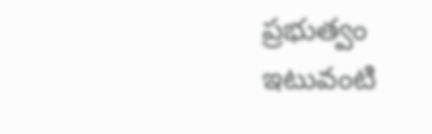ప్రభుత్వం ఇటువంటి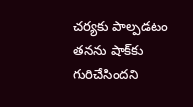చర్యకు పాల్పడటం తనను షాక్‌కు గురిచేసిందని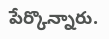పేర్కొన్నారు.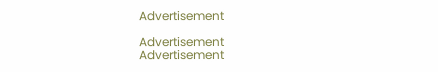Advertisement

Advertisement
Advertisement